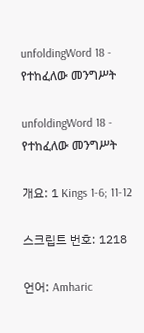unfoldingWord 18 - የተከፈለው መንግሥት

unfoldingWord 18 - የተከፈለው መንግሥት

개요: 1 Kings 1-6; 11-12

스크립트 번호: 1218

언어: Amharic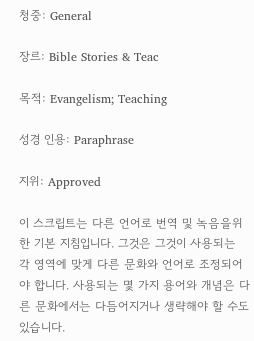청중: General

장르: Bible Stories & Teac

목적: Evangelism; Teaching

성경 인용: Paraphrase

지위: Approved

이 스크립트는 다른 언어로 번역 및 녹음을위한 기본 지침입니다. 그것은 그것이 사용되는 각 영역에 맞게 다른 문화와 언어로 조정되어야 합니다. 사용되는 몇 가지 용어와 개념은 다른 문화에서는 다듬어지거나 생략해야 할 수도 있습니다.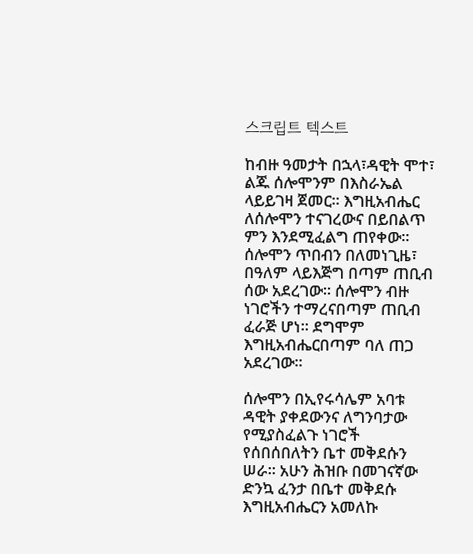스크립트 텍스트

ከብዙ ዓመታት በኋላ፣ዳዊት ሞተ፣ ልጁ ሰሎሞንም በእስራኤል ላይይገዛ ጀመር። እግዚአብሔር ለሰሎሞን ተናገረውና በይበልጥ ምን እንደሚፈልግ ጠየቀው። ሰሎሞን ጥበብን በለመነጊዜ፣ በዓለም ላይእጅግ በጣም ጠቢብ ሰው አደረገው። ሰሎሞን ብዙ ነገሮችን ተማረናበጣም ጠቢብ ፈራጅ ሆነ። ደግሞም እግዚአብሔርበጣም ባለ ጠጋ አደረገው።

ሰሎሞን በኢየሩሳሌም አባቱ ዳዊት ያቀደውንና ለግንባታው የሚያስፈልጉ ነገሮች የሰበሰበለትን ቤተ መቅደሱን ሠራ። አሁን ሕዝቡ በመገናኛው ድንኳ ፈንታ በቤተ መቅደሱ እግዚአብሔርን አመለኩ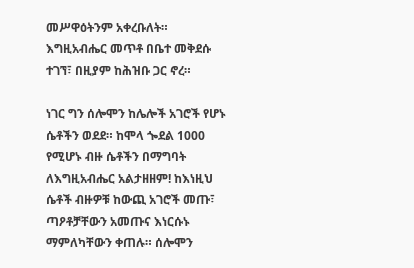መሥዋዕትንም አቀረቡለት። እግዚአብሔር መጥቶ በቤተ መቅደሱ ተገኘ፣ በዚያም ከሕዝቡ ጋር ኖረ።

ነገር ግን ሰሎሞን ከሌሎች አገሮች የሆኑ ሴቶችን ወደደ። ከሞላ ጐደል 1000 የሚሆኑ ብዙ ሴቶችን በማግባት ለእግዚአብሔር አልታዘዘም! ከእነዚህ ሴቶች ብዙዎቹ ከውጪ አገሮች መጡ፣ ጣዖቶቻቸውን አመጡና እነርሱኑ ማምለካቸውን ቀጠሉ። ሰሎሞን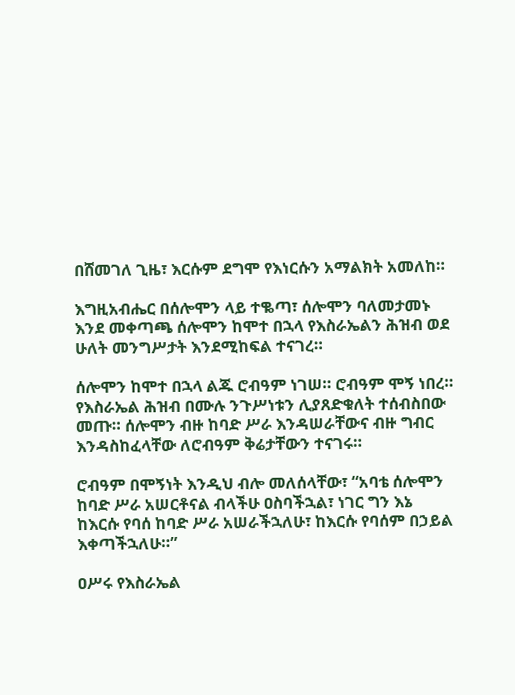በሸመገለ ጊዜ፣ እርሱም ደግሞ የእነርሱን አማልክት አመለከ።

እግዚአብሔር በሰሎሞን ላይ ተቈጣ፣ ሰሎሞን ባለመታመኑ እንደ መቀጣጫ ሰሎሞን ከሞተ በኋላ የእስራኤልን ሕዝብ ወደ ሁለት መንግሥታት እንደሚከፍል ተናገረ።

ሰሎሞን ከሞተ በኋላ ልጁ ሮብዓም ነገሠ። ሮብዓም ሞኝ ነበረ። የእስራኤል ሕዝብ በሙሉ ንጉሥነቱን ሊያጸድቁለት ተሰብስበው መጡ። ሰሎሞን ብዙ ከባድ ሥራ እንዳሠራቸውና ብዙ ግብር እንዳስከፈላቸው ለሮብዓም ቅሬታቸውን ተናገሩ።

ሮብዓም በሞኝነት እንዲህ ብሎ መለሰላቸው፣ “አባቴ ሰሎሞን ከባድ ሥራ አሠርቶናል ብላችሁ ዐስባችኋል፣ ነገር ግን እኔ ከእርሱ የባሰ ከባድ ሥራ አሠራችኋለሁ፣ ከእርሱ የባሰም በኃይል እቀጣችኋለሁ።”

ዐሥሩ የእስራኤል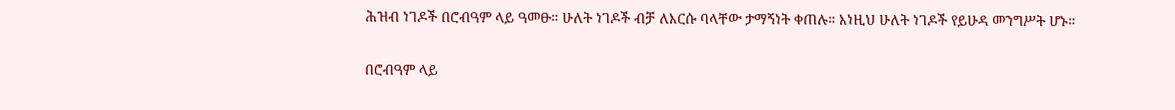ሕዝብ ነገዶች በሮብዓም ላይ ዓመፁ። ሁለት ነገዶች ብቻ ለእርሱ ባላቸው ታማኝነት ቀጠሉ። እነዚህ ሁለት ነገዶች የይሁዳ መንግሥት ሆኑ።

በሮብዓም ላይ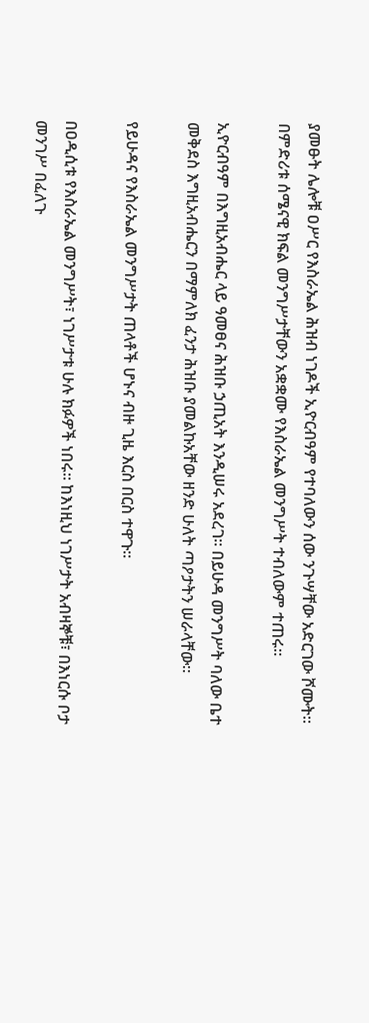ያመፁት ሌሎቹ ዐሥር የእስራኤል ሕዝብ ነገዶች ኢዮርብዓም የተባለውን ሰው ንጉሣቸው አድርገው ሾሙት። በምድሪቱ ሰሜናዊ ክፍል መንግሥታቸውን አቋቋሙ የእስራኤል መንግሥት ተብለውም ተጠሩ።

ኢዮርብዓም በእግዚአብሔር ላይ ዓመፀና ሕዝቡ ኃጢአት እንዲሠሩ አደረገ። በይሁዳ መንግሥት ባለው ቤተ መቅደስ እግዚአብሔርን በማምለክ ፈንታ ሕዝቡ ያመልኩአቸው ዘንድ ሁለት ጣዖታትን ሠራላቸው።

የይሁዳና የእስራኤል መንግሥታት ጠላቶች ሆኑና ብዙ ጊዜ እርስ በርስ ተዋጉ።

በዐዲሲቱ የእስራኤል መንግሥት፣ ነገሥታቱ ሁሉ ክፉዎች ነበሩ። ከእነዚህ ነገሥታት አብዛኞቹ፣ በእነርሱ ቦታ መንገሥ በፈለጉ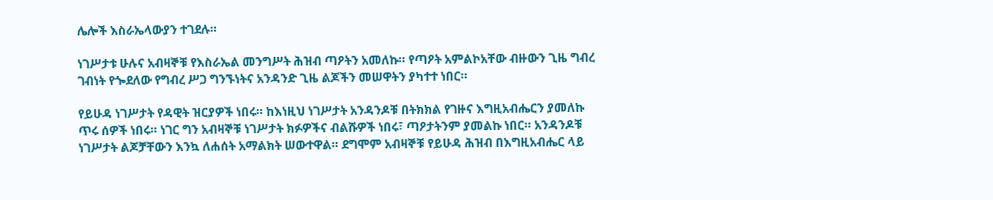ሌሎች እስራኤላውያን ተገደሉ።

ነገሥታቱ ሁሉና አብዛኞቹ የእስራኤል መንግሥት ሕዝብ ጣዖትን አመለኩ። የጣዖት አምልኮአቸው ብዙውን ጊዜ ግብረ ገብነት የጐደለው የግብረ ሥጋ ግንኙነትና አንዳንድ ጊዜ ልጆችን መሠዋትን ያካተተ ነበር።

የይሁዳ ነገሥታት የዳዊት ዝርያዎች ነበሩ። ከእነዚህ ነገሥታት አንዳንዶቹ በትክክል የገዙና እግዚአብሔርን ያመለኩ ጥሩ ሰዎች ነበሩ። ነገር ግን አብዛኞቹ ነገሥታት ክፉዎችና ብልሹዎች ነበሩ፣ ጣዖታትንም ያመልኩ ነበር። አንዳንዶቹ ነገሥታት ልጆቻቸውን እንኳ ለሐሰት አማልክት ሠውተዋል። ደግሞም አብዛኞቹ የይሁዳ ሕዝብ በእግዚአብሔር ላይ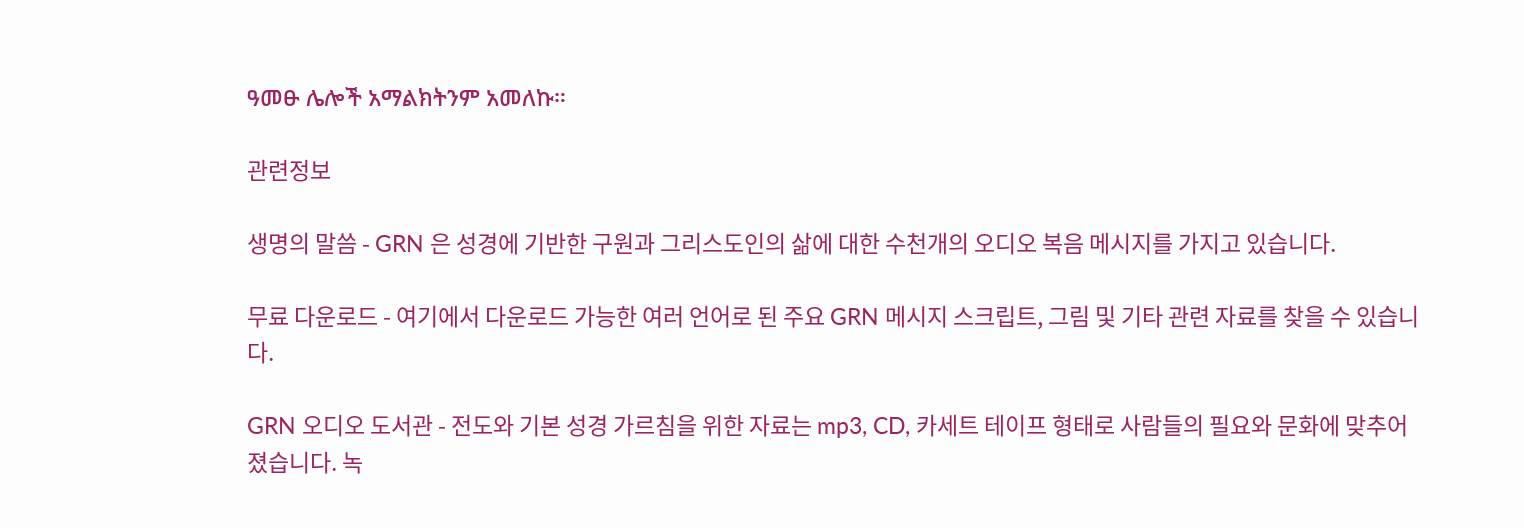ዓመፁ ሌሎች አማልክትንም አመለኩ።

관련정보

생명의 말씀 - GRN 은 성경에 기반한 구원과 그리스도인의 삶에 대한 수천개의 오디오 복음 메시지를 가지고 있습니다.

무료 다운로드 - 여기에서 다운로드 가능한 여러 언어로 된 주요 GRN 메시지 스크립트, 그림 및 기타 관련 자료를 찾을 수 있습니다.

GRN 오디오 도서관 - 전도와 기본 성경 가르침을 위한 자료는 mp3, CD, 카세트 테이프 형태로 사람들의 필요와 문화에 맞추어졌습니다. 녹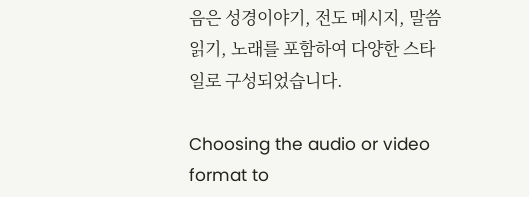음은 성경이야기, 전도 메시지, 말씀 읽기, 노래를 포함하여 다양한 스타일로 구성되었습니다.

Choosing the audio or video format to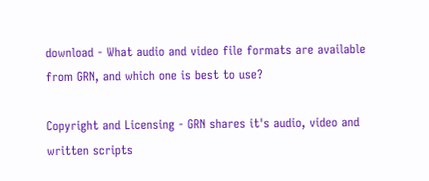download - What audio and video file formats are available from GRN, and which one is best to use?

Copyright and Licensing - GRN shares it's audio, video and written scripts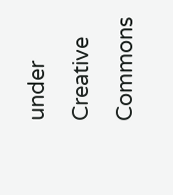under Creative Commons